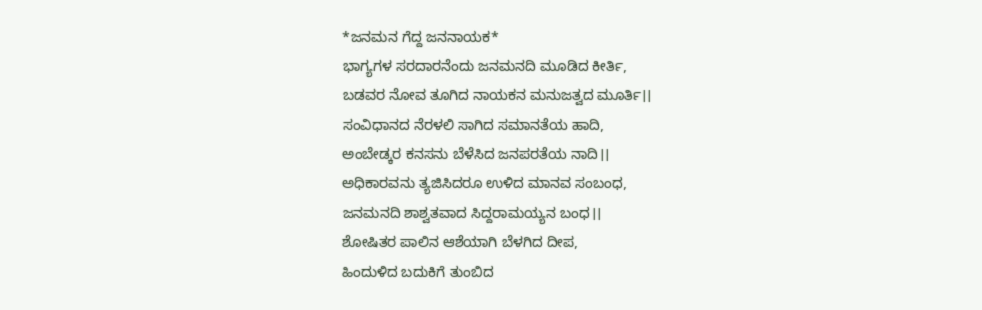*ಜನಮನ ಗೆದ್ದ ಜನನಾಯಕ*
ಭಾಗ್ಯಗಳ ಸರದಾರನೆಂದು ಜನಮನದಿ ಮೂಡಿದ ಕೀರ್ತಿ,
ಬಡವರ ನೋವ ತೂಗಿದ ನಾಯಕನ ಮನುಜತ್ವದ ಮೂರ್ತಿ।।
ಸಂವಿಧಾನದ ನೆರಳಲಿ ಸಾಗಿದ ಸಮಾನತೆಯ ಹಾದಿ,
ಅಂಬೇಡ್ಕರ ಕನಸನು ಬೆಳೆಸಿದ ಜನಪರತೆಯ ನಾದಿ।।
ಅಧಿಕಾರವನು ತ್ಯಜಿಸಿದರೂ ಉಳಿದ ಮಾನವ ಸಂಬಂಧ,
ಜನಮನದಿ ಶಾಶ್ವತವಾದ ಸಿದ್ದರಾಮಯ್ಯನ ಬಂಧ।।
ಶೋಷಿತರ ಪಾಲಿನ ಆಶೆಯಾಗಿ ಬೆಳಗಿದ ದೀಪ,
ಹಿಂದುಳಿದ ಬದುಕಿಗೆ ತುಂಬಿದ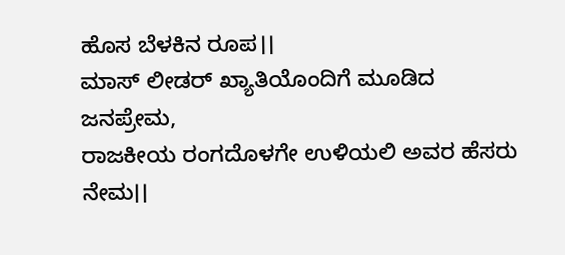ಹೊಸ ಬೆಳಕಿನ ರೂಪ।।
ಮಾಸ್ ಲೀಡರ್ ಖ್ಯಾತಿಯೊಂದಿಗೆ ಮೂಡಿದ ಜನಪ್ರೇಮ,
ರಾಜಕೀಯ ರಂಗದೊಳಗೇ ಉಳಿಯಲಿ ಅವರ ಹೆಸರು ನೇಮ।।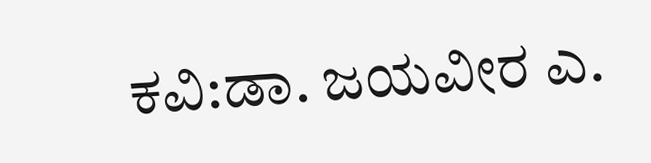ಕವಿ:ಡಾ. ಜಯವೀರ ಎ.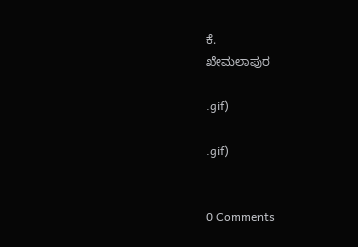ಕೆ.
ಖೇಮಲಾಪುರ

.gif)

.gif)


0 Comments